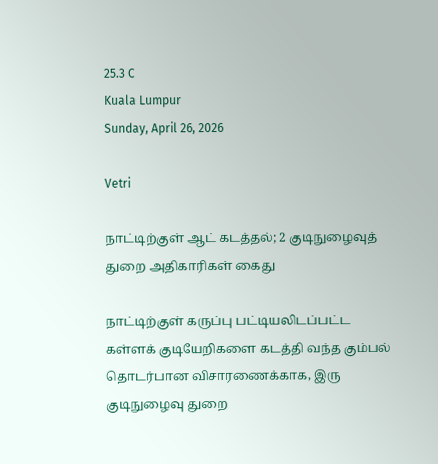25.3 C
Kuala Lumpur
Sunday, April 26, 2026

Vetri

நாட்டிற்குள் ஆட் கடத்தல்; 2 குடிநுழைவுத் துறை அதிகாரிகள் கைது

நாட்டிற்குள் கருப்பு பட்டியலிடப்பட்ட கள்ளக் குடியேறிகளை கடத்தி வந்த கும்பல் தொடர்பான விசாரணைக்காக, இரு குடிநுழைவு துறை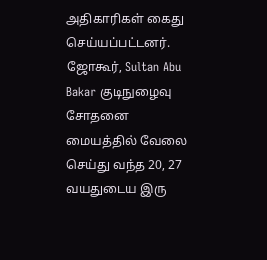அதிகாரிகள் கைது செய்யப்பட்டனர். ஜோகூர், Sultan Abu Bakar குடிநுழைவு சோதனை மையத்தில் வேலை செய்து வந்த 20, 27 வயதுடைய இரு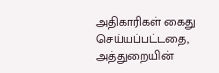அதிகாரிகள் கைது செய்யப்பட்டதை, அத்துறையின்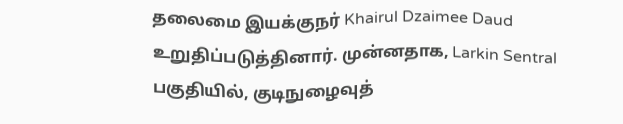தலைமை இயக்குநர் Khairul Dzaimee Daud உறுதிப்படுத்தினார். முன்னதாக, Larkin Sentral பகுதியில், குடிநுழைவுத்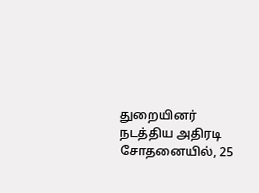துறையினர் நடத்திய அதிரடி சோதனையில், 25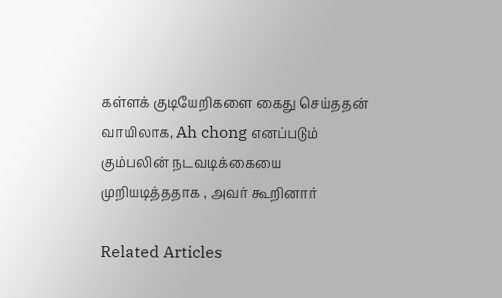கள்ளக் குடியேறிகளை கைது செய்ததன் வாயிலாக, Ah chong எனப்படும் கும்பலின் நடவடிக்கையை முறியடித்ததாக , அவர் கூறினார்

Related Articles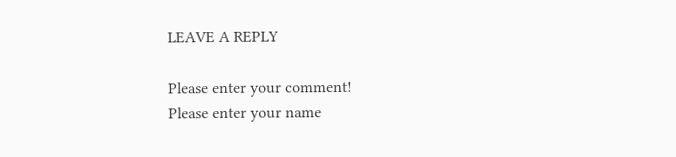LEAVE A REPLY

Please enter your comment!
Please enter your name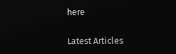here

Latest Articles